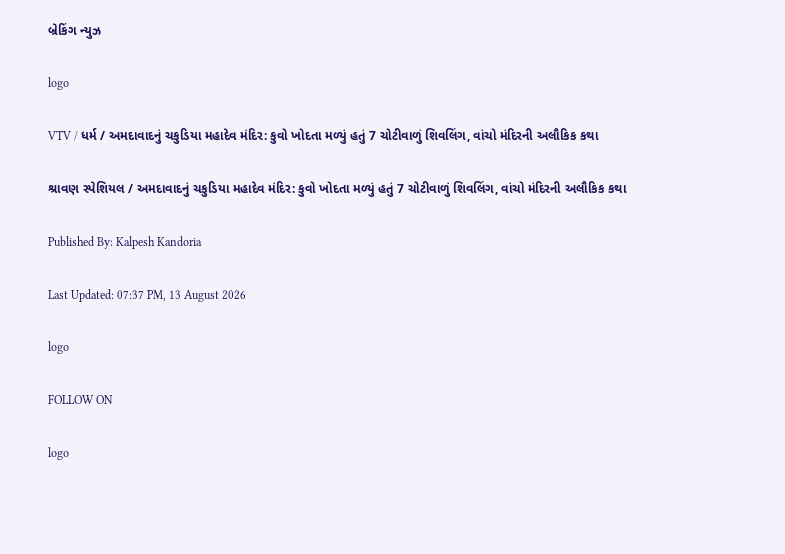બ્રેકિંગ ન્યુઝ

logo

VTV / ધર્મ / અમદાવાદનું ચકુડિયા મહાદેવ મંદિર: કુવો ખોદતા મળ્યું હતું 7 ચોટીવાળું શિવલિંગ, વાંચો મંદિરની અલૌકિક કથા

શ્રાવણ સ્પેશિયલ / અમદાવાદનું ચકુડિયા મહાદેવ મંદિર: કુવો ખોદતા મળ્યું હતું 7 ચોટીવાળું શિવલિંગ, વાંચો મંદિરની અલૌકિક કથા

Published By: Kalpesh Kandoria

Last Updated: 07:37 PM, 13 August 2026

logo

FOLLOW ON

logo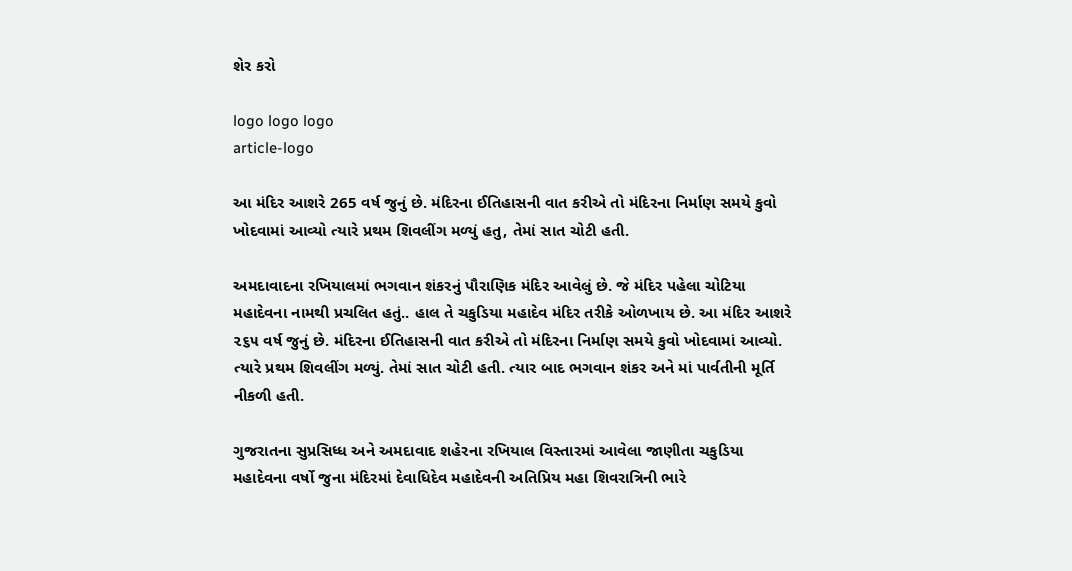શેર કરો

logo logo logo
article-logo

આ મંદિર આશરે 265 વર્ષ જુનું છે. મંદિરના ઈતિહાસની વાત કરીએ તો મંદિરના નિર્માણ સમયે કુવો ખોદવામાં આવ્યો ત્યારે પ્રથમ શિવલીંગ મળ્યું હતુ, તેમાં સાત ચોટી હતી.

અમદાવાદના રખિયાલમાં ભગવાન શંકરનું પૌરાણિક મંદિર આવેલું છે. જે મંદિર પહેલા ચોટિયા મહાદેવના નામથી પ્રચલિત હતું.. હાલ તે ચકુડિયા મહાદેવ મંદિર તરીકે ઓળખાય છે. આ મંદિર આશરે ૨૬૫ વર્ષ જુનું છે. મંદિરના ઈતિહાસની વાત કરીએ તો મંદિરના નિર્માણ સમયે કુવો ખોદવામાં આવ્યો. ત્યારે પ્રથમ શિવલીંગ મળ્યું. તેમાં સાત ચોટી હતી. ત્યાર બાદ ભગવાન શંકર અને માં પાર્વતીની મૂર્તિ નીકળી હતી.

ગુજરાતના સુપ્રસિધ્ધ અને અમદાવાદ શહેરના રખિયાલ વિસ્તારમાં આવેલા જાણીતા ચકુડિયા મહાદેવના વર્ષો જુના મંદિરમાં દેવાધિદેવ મહાદેવની અતિપ્રિય મહા શિવરાત્રિની ભારે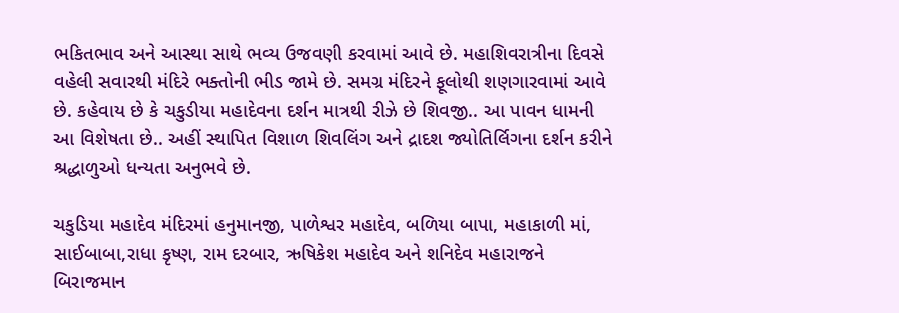ભકિતભાવ અને આસ્થા સાથે ભવ્ય ઉજવણી કરવામાં આવે છે. મહાશિવરાત્રીના દિવસે વહેલી સવારથી મંદિરે ભક્તોની ભીડ જામે છે. સમગ્ર મંદિરને ફૂલોથી શણગારવામાં આવે છે. કહેવાય છે કે ચકુડીયા મહાદેવના દર્શન માત્રથી રીઝે છે શિવજી.. આ પાવન ધામની આ વિશેષતા છે.. અહીં સ્થાપિત વિશાળ શિવલિંગ અને દ્રાદશ જ્યોતિર્લિગના દર્શન કરીને શ્રદ્ધાળુઓ ધન્યતા અનુભવે છે.

ચકુડિયા મહાદેવ મંદિરમાં હનુમાનજી, પાળેશ્વર મહાદેવ, બળિયા બાપા, મહાકાળી માં, સાઈબાબા,રાધા કૃષ્ણ, રામ દરબાર, ઋષિકેશ મહાદેવ અને શનિદેવ મહારાજને બિરાજમાન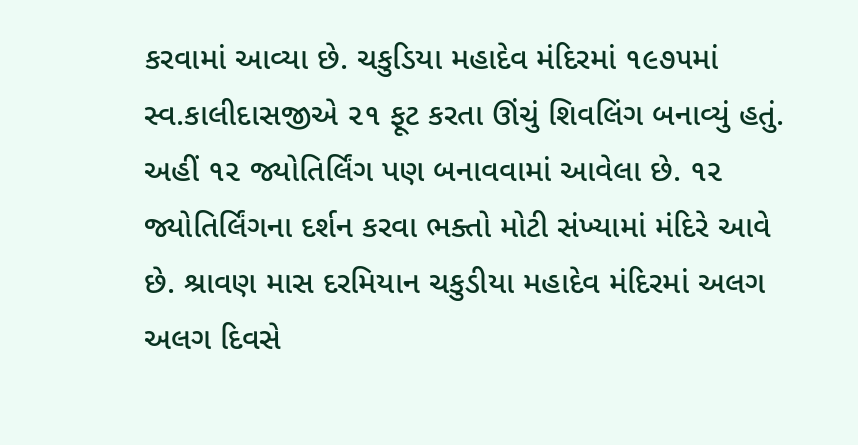કરવામાં આવ્યા છે. ચકુડિયા મહાદેવ મંદિરમાં ૧૯૭૫માં સ્વ.કાલીદાસજીએ ૨૧ ફૂટ કરતા ઊંચું શિવલિંગ બનાવ્યું હતું. અહીં ૧૨ જ્યોતિર્લિંગ પણ બનાવવામાં આવેલા છે. ૧૨ જ્યોતિર્લિંગના દર્શન કરવા ભક્તો મોટી સંખ્યામાં મંદિરે આવે છે. શ્રાવણ માસ દરમિયાન ચકુડીયા મહાદેવ મંદિરમાં અલગ અલગ દિવસે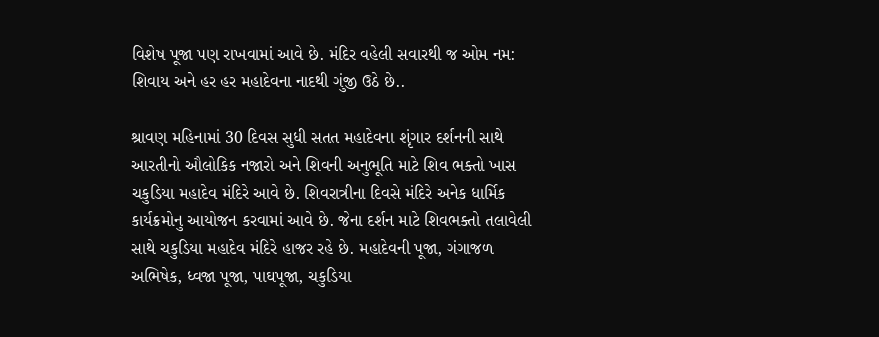વિશેષ પૂજા પણ રાખવામાં આવે છે. મંદિર વહેલી સવારથી જ ઓમ નમ: શિવાય અને હર હર મહાદેવના નાદથી ગુંજી ઉઠે છે..

શ્રાવણ મહિનામાં 30 દિવસ સુધી સતત મહાદેવના શૃંગાર દર્શનની સાથે આરતીનો ઔલોકિક નજારો અને શિવની અનુભૂતિ માટે શિવ ભક્તો ખાસ ચકુડિયા મહાદેવ મંદિરે આવે છે. શિવરાત્રીના દિવસે મંદિરે અનેક ધાર્મિક કાર્યક્રમોનુ આયોજન કરવામાં આવે છે. જેના દર્શન માટે શિવભક્તો તલાવેલી સાથે ચકુડિયા મહાદેવ મંદિરે હાજર રહે છે. મહાદેવની પૂજા, ગંગાજળ અભિષેક, ધ્વજા પૂજા, પાઘપૂજા, ચકુડિયા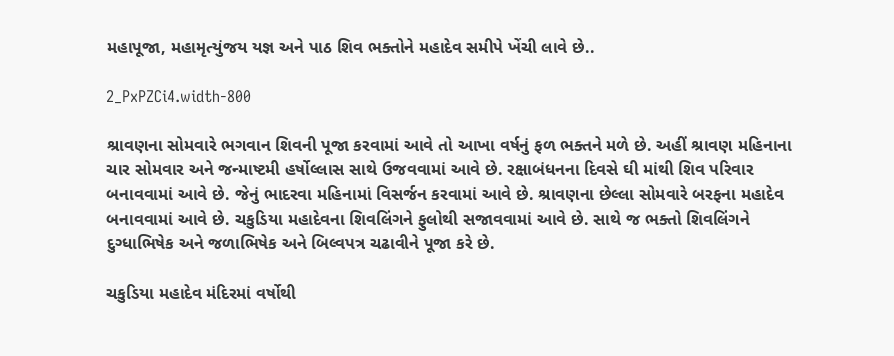મહાપૂજા, મહામૃત્યુંજય યજ્ઞ અને પાઠ શિવ ભક્તોને મહાદેવ સમીપે ખેંચી લાવે છે..

2_PxPZCi4.width-800

શ્રાવણના સોમવારે ભગવાન શિવની પૂજા કરવામાં આવે તો આખા વર્ષનું ફળ ભક્તને મળે છે. અહીં શ્રાવણ મહિનાના ચાર સોમવાર અને જન્માષ્ટમી હર્ષોલ્લાસ સાથે ઉજવવામાં આવે છે. રક્ષાબંધનના દિવસે ઘી માંથી શિવ પરિવાર બનાવવામાં આવે છે. જેનું ભાદરવા મહિનામાં વિસર્જન કરવામાં આવે છે. શ્રાવણના છેલ્લા સોમવારે બરફના મહાદેવ બનાવવામાં આવે છે. ચકુડિયા મહાદેવના શિવલિંગને ફુલોથી સજાવવામાં આવે છે. સાથે જ ભક્તો શિવલિંગને દુગ્ધાભિષેક અને જળાભિષેક અને બિલ્વપત્ર ચઢાવીને પૂજા કરે છે.

ચકુડિયા મહાદેવ મંદિરમાં વર્ષોથી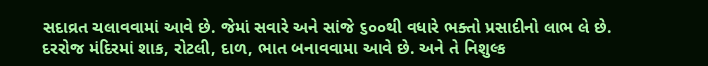સદાવ્રત ચલાવવામાં આવે છે. જેમાં સવારે અને સાંજે ૬૦૦થી વધારે ભક્તો પ્રસાદીનો લાભ લે છે. દરરોજ મંદિરમાં શાક, રોટલી, દાળ, ભાત બનાવવામા આવે છે. અને તે નિશુલ્ક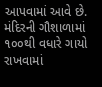આપવામાં આવે છે. મંદિરની ગૌશાળામાં ૧૦૦થી વધારે ગાયો રાખવામાં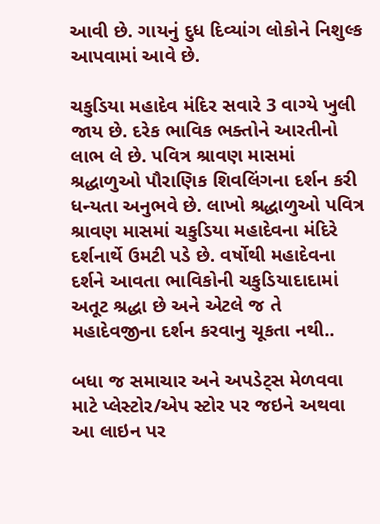આવી છે. ગાયનું દુધ દિવ્યાંગ લોકોને નિશુલ્ક આપવામાં આવે છે.

ચકુડિયા મહાદેવ મંદિર સવારે 3 વાગ્યે ખુલી જાય છે. દરેક ભાવિક ભક્તોને આરતીનો લાભ લે છે. પવિત્ર શ્રાવણ માસમાં શ્રદ્ધાળુઓ પૌરાણિક શિવલિંગના દર્શન કરી ધન્યતા અનુભવે છે. લાખો શ્રદ્ધાળુઓ પવિત્ર શ્રાવણ માસમાં ચકુડિયા મહાદેવના મંદિરે દર્શનાર્થે ઉમટી પડે છે. વર્ષોથી મહાદેવના દર્શને આવતા ભાવિકોની ચકુડિયાદાદામાં અતૂટ શ્રદ્ધા છે અને એટલે જ તે મહાદેવજીના દર્શન કરવાનુ ચૂકતા નથી..

બધા જ સમાચાર અને અપડેટ્સ મેળવવા માટે પ્લેસ્ટોર/એપ સ્ટોર પર જઇને અથવા આ લાઇન પર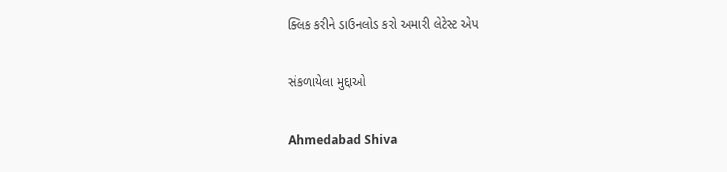ક્લિક કરીને ડાઉનલોડ કરો અમારી લેટેસ્ટ એપ

સંકળાયેલા મુદ્દાઓ

Ahmedabad Shiva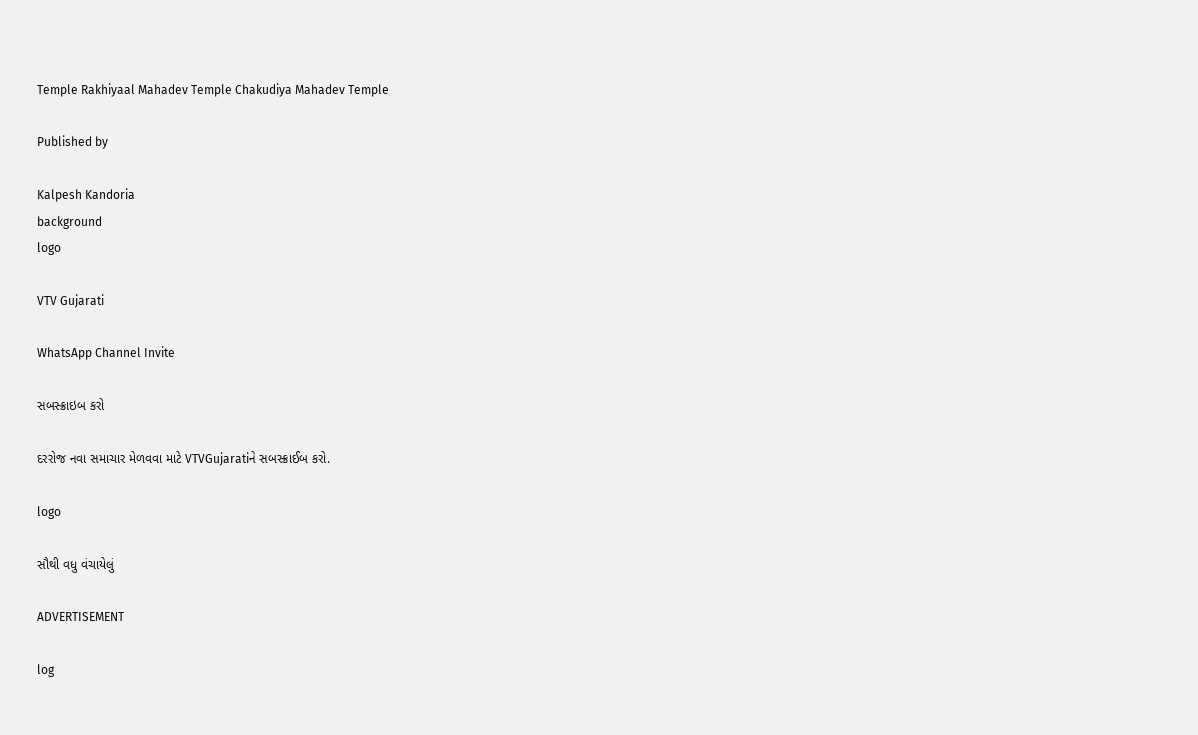Temple Rakhiyaal Mahadev Temple Chakudiya Mahadev Temple

Published by

Kalpesh Kandoria
background
logo

VTV Gujarati

WhatsApp Channel Invite

સબસ્ક્રાઇબ કરો

દરરોજ નવા સમાચાર મેળવવા માટે VTVGujaratiને સબસ્ક્રાઈબ કરો.

logo

સૌથી વધુ વંચાયેલું

ADVERTISEMENT

log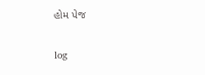હોમ પેજ

log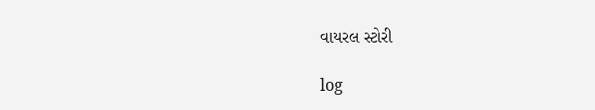વાયરલ સ્ટોરી

log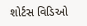શોર્ટસ વિડિઓ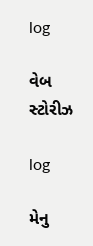log

વેબ સ્ટોરીઝ

log

મેનુ